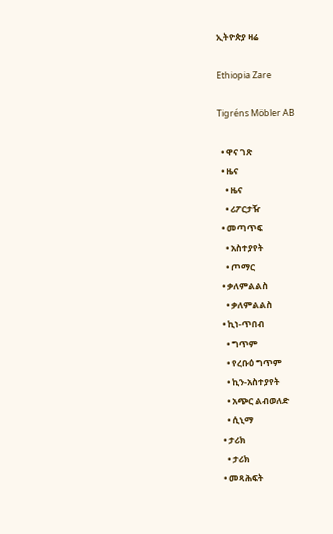ኢትዮጵያ ዛሬ

Ethiopia Zare

Tigréns Möbler AB

  • ዋና ገጽ
  • ዜና
    • ዜና
    • ሪፖርታዥ
  • መጣጥፍ
    • አስተያየት
    • ጦማር
  • ቃለምልልስ
    • ቃለምልልስ
  • ኪነ-ጥበብ
    • ግጥም
    • የረቡዕ ግጥም
    • ኪን-አስተያየት
    • አጭር ልብወለድ
    • ሲኒማ
  • ታሪክ
    • ታሪክ
  • መጻሕፍት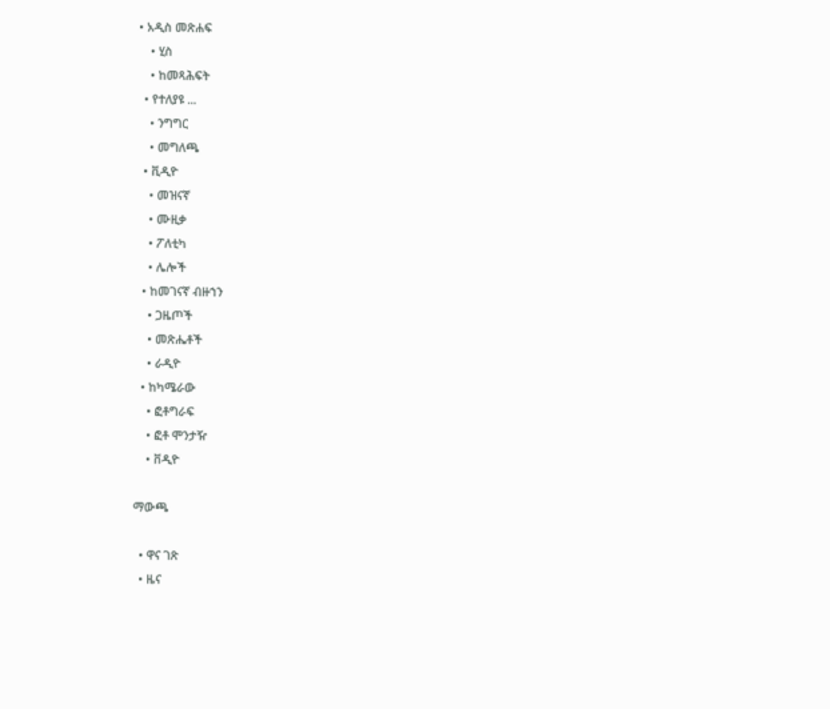• አዲስ መጽሐፍ
    • ሂስ
    • ከመጻሕፍት
  • የተለያዩ ...
    • ንግግር
    • መግለጫ
  • ቪዲዮ
    • መዝናኛ
    • ሙዚቃ
    • ፖለቲካ
    • ሌሎች
  • ከመገናኛ ብዙኀን
    • ጋዜጦች
    • መጽሔቶች
    • ራዲዮ
  • ከካሜራው
    • ፎቶግራፍ
    • ፎቶ ሞንታዥ
    • ቨዲዮ

ማውጫ

  • ዋና ገጽ
  • ዜና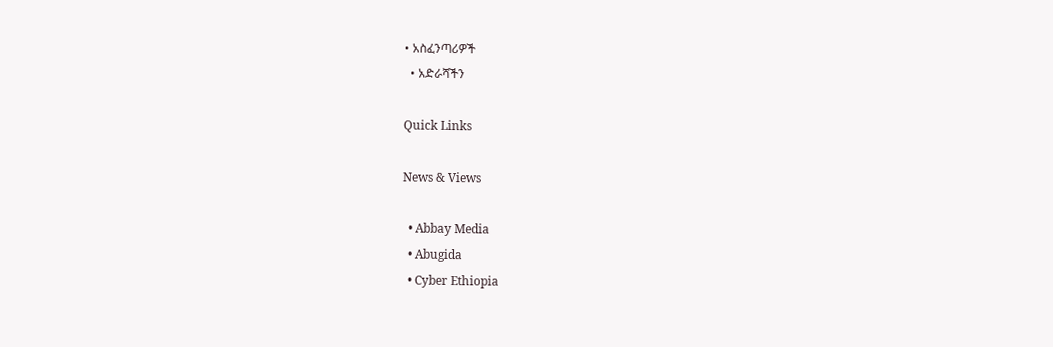• አስፈንጣሪዎች
  • አድራሻችን

Quick Links

News & Views

  • Abbay Media
  • Abugida
  • Cyber Ethiopia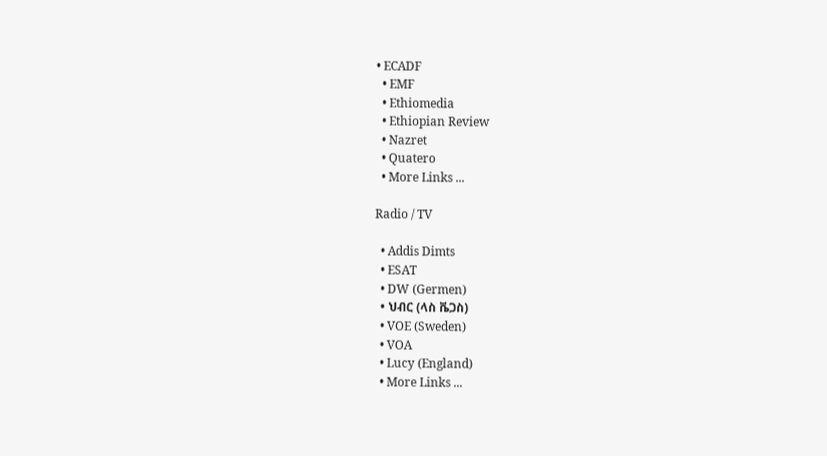• ECADF
  • EMF
  • Ethiomedia
  • Ethiopian Review
  • Nazret
  • Quatero
  • More Links ...

Radio / TV

  • Addis Dimts
  • ESAT
  • DW (Germen)
  • ህብር (ላስ ቬጋስ)
  • VOE (Sweden)
  • VOA
  • Lucy (England)
  • More Links ...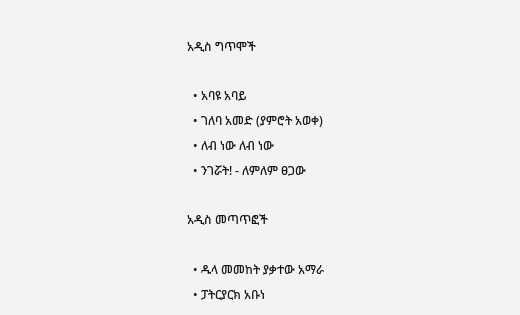አዲስ ግጥሞች

  • አባዩ አባይ
  • ገለባ አመድ (ያምሮት አወቀ)
  • ለብ ነው ለብ ነው
  • ንገሯት! - ለምለም ፀጋው

አዲስ መጣጥፎች

  • ዱላ መመከት ያቃተው አማራ
  • ፓትርያርክ አቡነ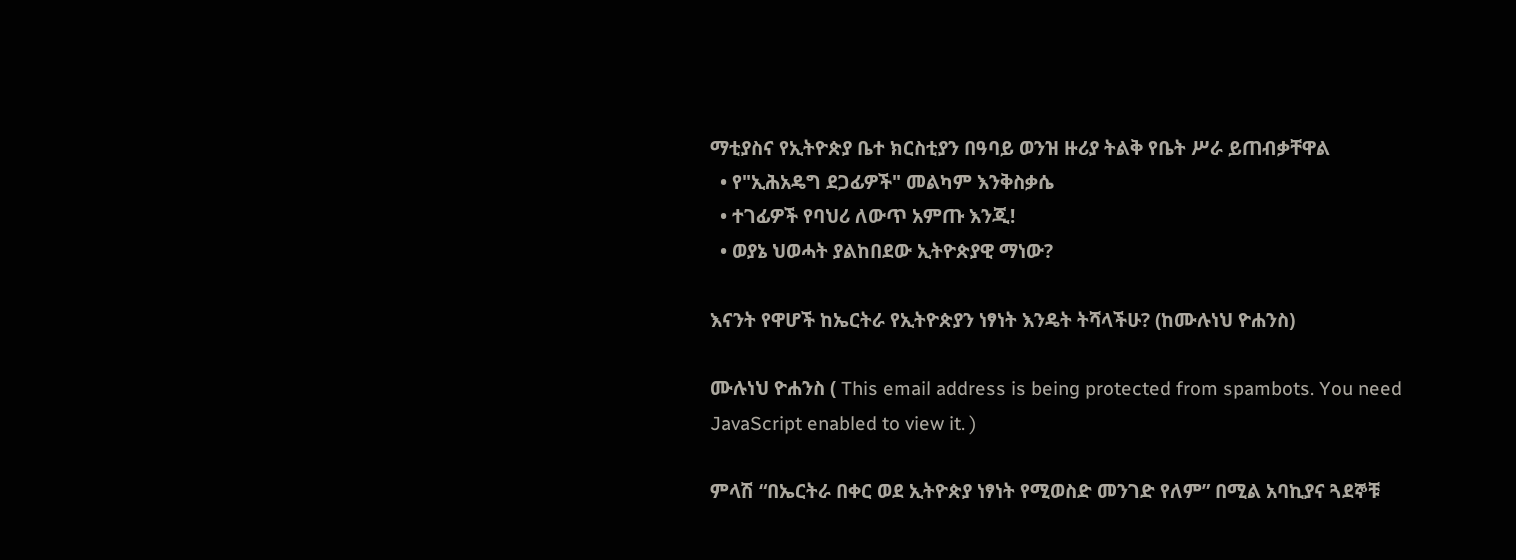ማቲያስና የኢትዮጵያ ቤተ ክርስቲያን በዓባይ ወንዝ ዙሪያ ትልቅ የቤት ሥራ ይጠብቃቸዋል
  • የ"ኢሕአዴግ ደጋፊዎች" መልካም እንቅስቃሴ
  • ተገፊዎች የባህሪ ለውጥ አምጡ እንጂ!
  • ወያኔ ህወሓት ያልከበደው ኢትዮጵያዊ ማነው?

እናንት የዋሆች ከኤርትራ የኢትዮጵያን ነፃነት እንዴት ትሻላችሁ? (ከሙሉነህ ዮሐንስ)

ሙሉነህ ዮሐንስ ( This email address is being protected from spambots. You need JavaScript enabled to view it. )

ምላሽ “በኤርትራ በቀር ወደ ኢትዮጵያ ነፃነት የሚወስድ መንገድ የለም” በሚል አባኪያና ጓደኞቹ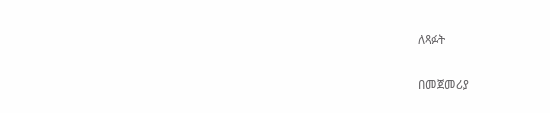ለጻፉት

በመጀመሪያ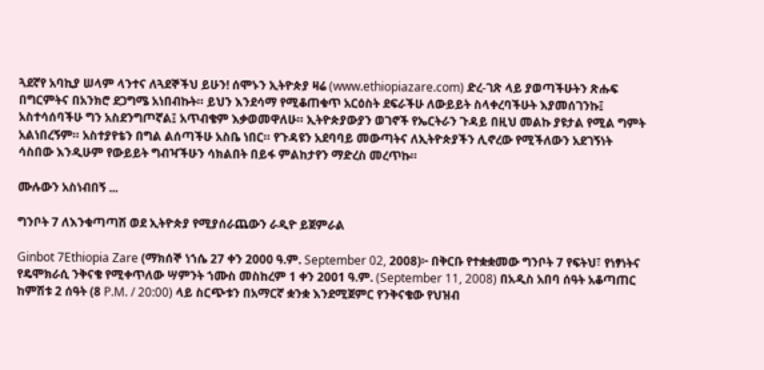ጓደኛየ አባኪያ ሠላም ላንተና ለጓደኞችህ ይሁን! ሰሞኑን ኢትዮጵያ ዛሬ (www.ethiopiazare.com) ድረ-ገጽ ላይ ያወጣችሁትን ጽሑፍ በግርምትና በአንክሮ ደጋግሜ አነበብኩት። ይህን እንደሳማ የሚቆጠቁጥ አርዕስት ደፍራችሁ ለውይይት ስላቀረባችሁት እያመሰገንኩ፤ አስተሳሰባችሁ ግን አስደንግጦኛል፤ አጥብቄም እቃወመዋለሁ። ኢትዮጵያውያን ወገኖች የኤርትራን ጉዳይ በዚህ መልኩ ያዩታል የሚል ግምት አልነበረኝም። አስተያየቴን በግል ልሰጣችሁ አስቤ ነበር። የጉዳዩን አደባባይ መውጣትና ለኢትዮጵያችን ሊኖረው የሚችለውን አደገኝነት ሳስበው እንዲሁም የውይይት ግብዣችሁን ሳክልበት በይፋ ምልከታየን ማድረስ መረጥኩ።

ሙሉውን አስነብበኝ ...

ግንቦት 7 ለእንቁጣጣሽ ወደ ኢትዮጵያ የሚያሰራጨውን ራዲዮ ይጀምራል

Ginbot 7Ethiopia Zare (ማክሰኞ ነኀሴ 27 ቀን 2000 ዓ.ም. September 02, 2008)፦ በቅርቡ የተቋቋመው ግንቦት 7 የፍትህ፣ የነፃነትና የዴሞክራሲ ንቅናቄ የሚቀጥለው ሣምንት ኀሙስ መስከረም 1 ቀን 2001 ዓ.ም. (September 11, 2008) በአዲስ አበባ ሰዓት አቆጣጠር ከምሽቱ 2 ሰዓት (8 P.M. / 20:00) ላይ ስርጭቱን በአማርኛ ቋንቋ እንደሚጀምር የንቅናቄው የህዝብ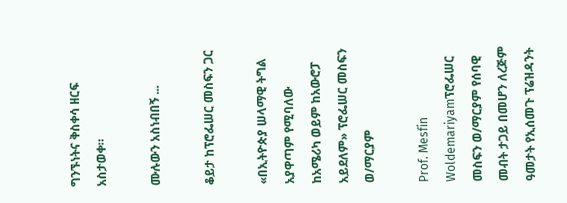ግንኙነትና ቅስቀሳ ዘርፍ አስታወቀ።

ሙሉውን አስነብበኝ ...

ቆይታ ከፕሮፌሠር መስፍን ጋር

«በኢትዮጵያ ሠላማዊ ትግል አያዋጣም የሚባለው ከአሜሪካ ወይም ከአውሮፓ አይደለም» ፕሮፌሠር መስፍን ወ/ማርያም

Prof. Mesfin Woldemariyamፕሮፌሠር መስፍን ወ/ማርያም የሰባዊ መብት ታጋይ በመሆን ለረጅም ዓመታት የኢሰመጉ ፕሬዝዳንት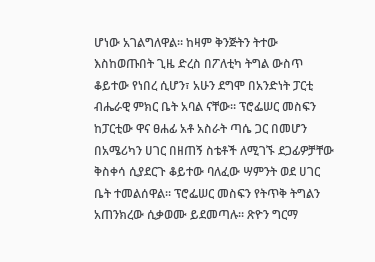ሆነው አገልግለዋል። ከዛም ቅንጅትን ትተው እስከወጡበት ጊዜ ድረስ በፖለቲካ ትግል ውስጥ ቆይተው የነበረ ሲሆን፣ አሁን ደግሞ በአንድነት ፓርቲ ብሔራዊ ምክር ቤት አባል ናቸው። ፕሮፌሠር መስፍን ከፓርቲው ዋና ፀሐፊ አቶ አስራት ጣሴ ጋር በመሆን በአሜሪካን ሀገር በዘጠኝ ስቴቶች ለሚገኙ ደጋፊዎቻቸው ቅስቀሳ ሲያደርጉ ቆይተው ባለፈው ሣምንት ወደ ሀገር ቤት ተመልሰዋል። ፕሮፌሠር መስፍን የትጥቅ ትግልን አጠንክረው ሲቃወሙ ይደመጣሉ። ጽዮን ግርማ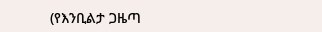(የእንቢልታ ጋዜጣ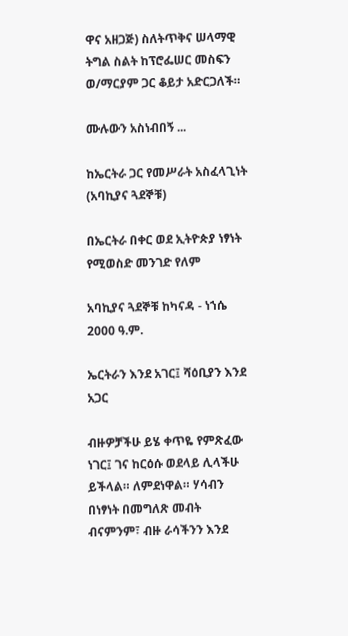ዋና አዘጋጅ) ስለትጥቅና ሠላማዊ ትግል ስልት ከፕሮፌሠር መስፍን ወ/ማርያም ጋር ቆይታ አድርጋለች።

ሙሉውን አስነብበኝ ...

ከኤርትራ ጋር የመሥራት አስፈላጊነት (አባኪያና ጓደኞቹ)

በኤርትራ በቀር ወደ ኢትዮጵያ ነፃነት የሚወስድ መንገድ የለም

አባኪያና ጓደኞቹ ከካናዳ - ነኀሴ 2000 ዓ.ም.

ኤርትራን እንደ አገር፤ ሻዕቢያን እንደ አጋር

ብዙዎቻችሁ ይሄ ቀጥዬ የምጽፈው ነገር፤ ገና ከርዕሱ ወደላይ ሊላችሁ ይችላል። ለምደነዋል። ሃሳብን በነፃነት በመግለጽ መብት ብናምንም፣ ብዙ ራሳችንን እንደ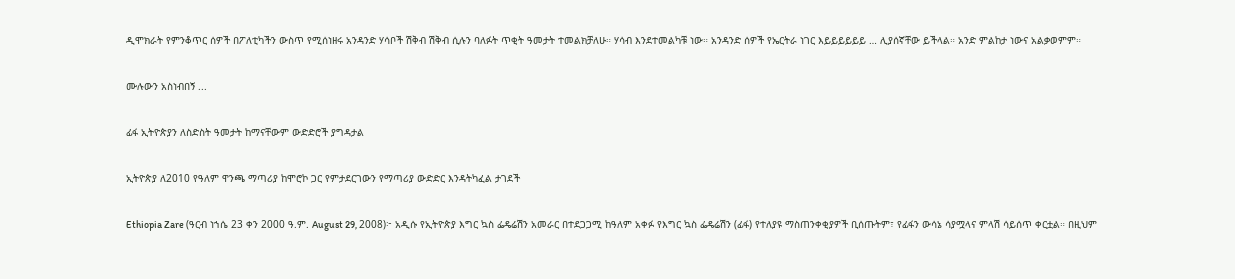ዲሞክራት የምንቆጥር ሰዎች በፖለቲካችን ውስጥ የሚሰነዘሩ አንዳንድ ሃሳቦች ሽቅብ ሽቅብ ሲሉን ባለፉት ጥቂት ዓመታት ተመልክቻለሁ። ሃሳብ እንደተመልካቹ ነው። አንዳንድ ሰዎች የኤርትራ ነገር እይይይይይይ … ሊያሰኛቸው ይችላል። አንድ ምልከታ ነውና አልቃወምም።

ሙሉውን አስነብበኝ ...

ፊፋ ኢትዮጵያን ለስድስት ዓመታት ከማናቸውም ውድድሮች ያግዳታል

ኢትዮጵያ ለ2010 የዓለም ዋንጫ ማጣሪያ ከሞሮኮ ጋር የምታደርገውን የማጣሪያ ውድድር እንዳትካፈል ታገደች

Ethiopia Zare (ዓርብ ነኀሴ 23 ቀን 2000 ዓ.ም. August 29, 2008)፦ አዲሱ የኢትዮጵያ እግር ኳስ ፌዴሬሽን አመራር በተደጋጋሚ ከዓለም አቀፉ የእግር ኳስ ፌዴሬሽን (ፊፋ) የተለያዩ ማስጠንቀቂያዎች ቢሰጡትም፣ የፊፋን ውሳኔ ሳያሟላና ምላሽ ሳይሰጥ ቀርቷል። በዚህም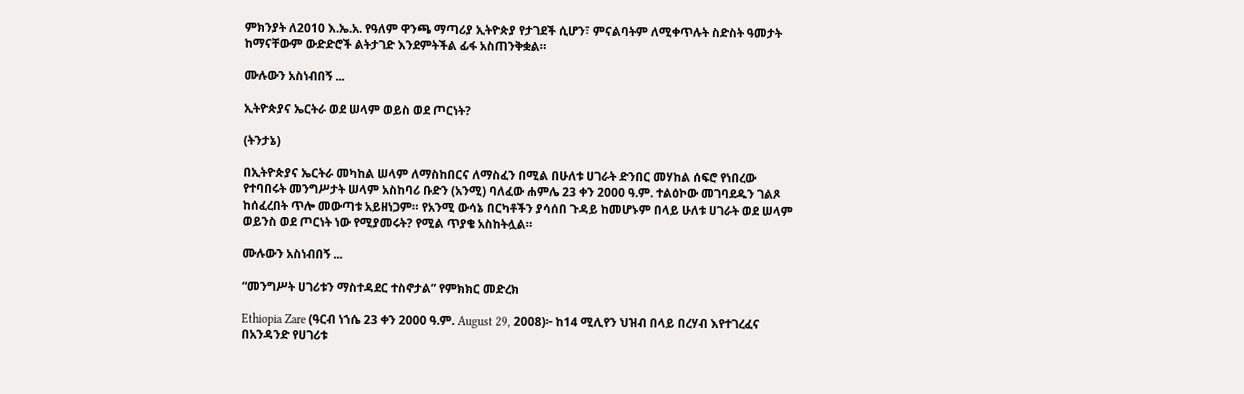ምክንያት ለ2010 እ.ኤ.አ. የዓለም ዋንጫ ማጣሪያ ኢትዮጵያ የታገደች ሲሆን፣ ምናልባትም ለሚቀጥሉት ስድስት ዓመታት ከማናቸውም ውድድሮች ልትታገድ እንደምትችል ፊፋ አስጠንቅቋል።

ሙሉውን አስነብበኝ ...

ኢትዮጵያና ኤርትራ ወደ ሠላም ወይስ ወደ ጦርነት?

(ትንታኔ)

በኢትዮጵያና ኤርትራ መካከል ሠላም ለማስከበርና ለማስፈን በሚል በሁለቱ ሀገራት ድንበር መሃከል ሰፍሮ የነበረው የተባበሩት መንግሥታት ሠላም አስከባሪ ቡድን (አንሚ) ባለፈው ሐምሌ 23 ቀን 2000 ዓ.ም. ተልዕኮው መገባደዱን ገልጾ ከሰፈረበት ጥሎ መውጣቱ አይዘነጋም። የአንሚ ውሳኔ በርካቶችን ያሳሰበ ጉዳይ ከመሆኑም በላይ ሁለቱ ሀገራት ወደ ሠላም ወይንስ ወደ ጦርነት ነው የሚያመሩት? የሚል ጥያቄ አስከትሏል።

ሙሉውን አስነብበኝ ...

“መንግሥት ሀገሪቱን ማስተዳደር ተስኖታል” የምክክር መድረክ

Ethiopia Zare (ዓርብ ነኀሴ 23 ቀን 2000 ዓ.ም. August 29, 2008)፦ ከ14 ሚሊየን ህዝብ በላይ በረሃብ እየተገረፈና በአንዳንድ የሀገሪቱ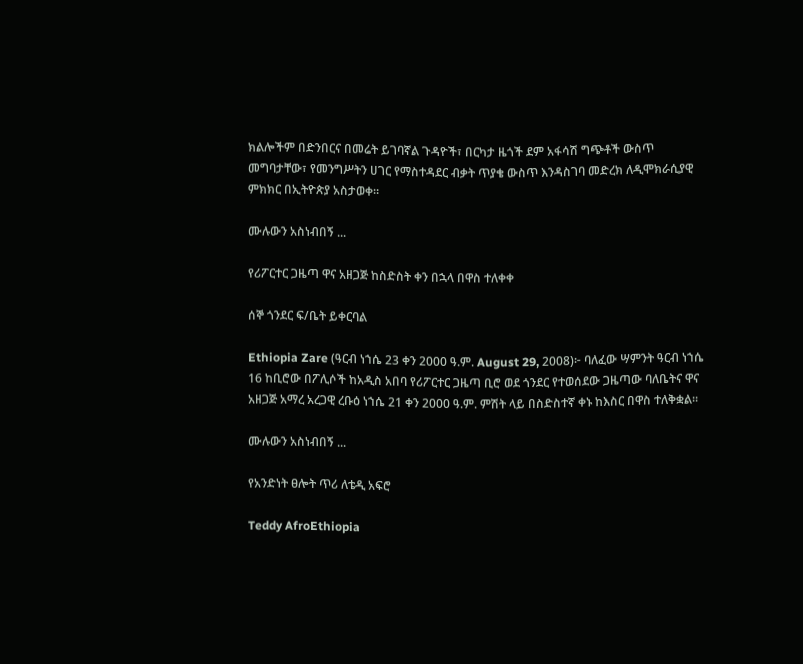ክልሎችም በድንበርና በመሬት ይገባኛል ጉዳዮች፣ በርካታ ዜጎች ደም አፋሳሽ ግጭቶች ውስጥ መግባታቸው፣ የመንግሥትን ሀገር የማስተዳደር ብቃት ጥያቄ ውስጥ እንዳስገባ መድረክ ለዲሞክራሲያዊ ምክክር በኢትዮጵያ አስታወቀ።

ሙሉውን አስነብበኝ ...

የሪፖርተር ጋዜጣ ዋና አዘጋጅ ከስድስት ቀን በኋላ በዋስ ተለቀቀ

ሰኞ ጎንደር ፍ/ቤት ይቀርባል

Ethiopia Zare (ዓርብ ነኀሴ 23 ቀን 2000 ዓ.ም. August 29, 2008)፦ ባለፈው ሣምንት ዓርብ ነኀሴ 16 ከቢሮው በፖሊሶች ከአዲስ አበባ የሪፖርተር ጋዜጣ ቢሮ ወደ ጎንደር የተወሰደው ጋዜጣው ባለቤትና ዋና አዘጋጅ አማረ አረጋዊ ረቡዕ ነኀሴ 21 ቀን 2000 ዓ.ም. ምሽት ላይ በስድስተኛ ቀኑ ከእስር በዋስ ተለቅቋል።

ሙሉውን አስነብበኝ ...

የአንድነት ፀሎት ጥሪ ለቴዲ አፍሮ

Teddy AfroEthiopia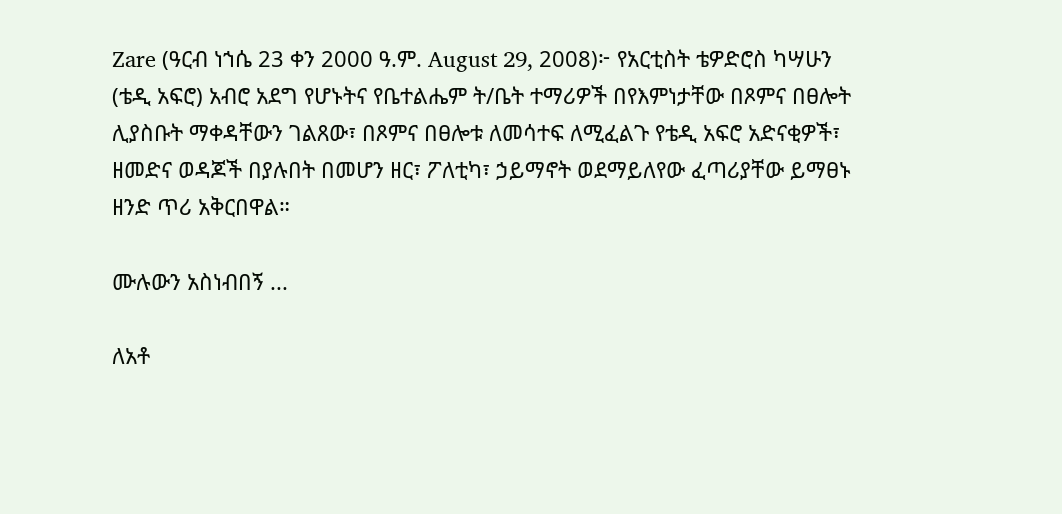Zare (ዓርብ ነኀሴ 23 ቀን 2000 ዓ.ም. August 29, 2008)፦ የአርቲስት ቴዎድሮስ ካሣሁን (ቴዲ አፍሮ) አብሮ አደግ የሆኑትና የቤተልሔም ት/ቤት ተማሪዎች በየእምነታቸው በጾምና በፀሎት ሊያስቡት ማቀዳቸውን ገልጸው፣ በጾምና በፀሎቱ ለመሳተፍ ለሚፈልጉ የቴዲ አፍሮ አድናቂዎች፣ ዘመድና ወዳጆች በያሉበት በመሆን ዘር፣ ፖለቲካ፣ ኃይማኖት ወደማይለየው ፈጣሪያቸው ይማፀኑ ዘንድ ጥሪ አቅርበዋል።

ሙሉውን አስነብበኝ ...

ለአቶ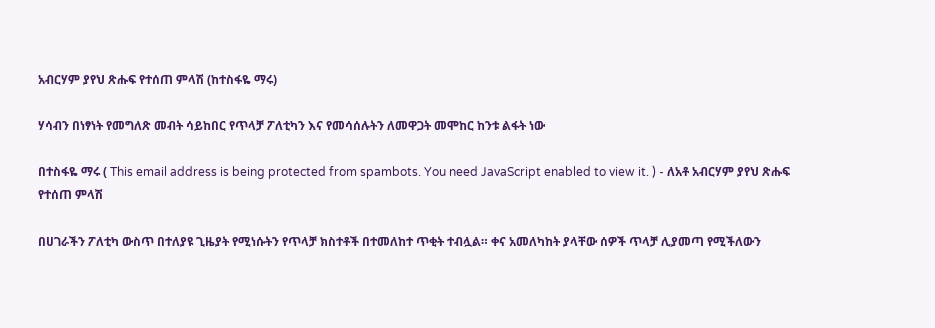አብርሃም ያየህ ጽሑፍ የተሰጠ ምላሽ (ከተስፋዬ ማሩ)

ሃሳብን በነፃነት የመግለጽ መብት ሳይከበር የጥላቻ ፖለቲካን እና የመሳሰሉትን ለመዋጋት መሞከር ከንቱ ልፋት ነው

በተስፋዬ ማሩ ( This email address is being protected from spambots. You need JavaScript enabled to view it. ) - ለአቶ አብርሃም ያየህ ጽሑፍ የተሰጠ ምላሽ

በሀገራችን ፖለቲካ ውስጥ በተለያዩ ጊዜያት የሚነሱትን የጥላቻ ክስተቶች በተመለከተ ጥቂት ተብሏል። ቀና አመለካከት ያላቸው ሰዎች ጥላቻ ሊያመጣ የሚችለውን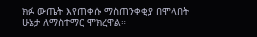ክፉ ውጤት እየጠቀሱ ማስጠንቀቂያ በሞላበት ሁኔታ ለማስተማር ሞክረዋል።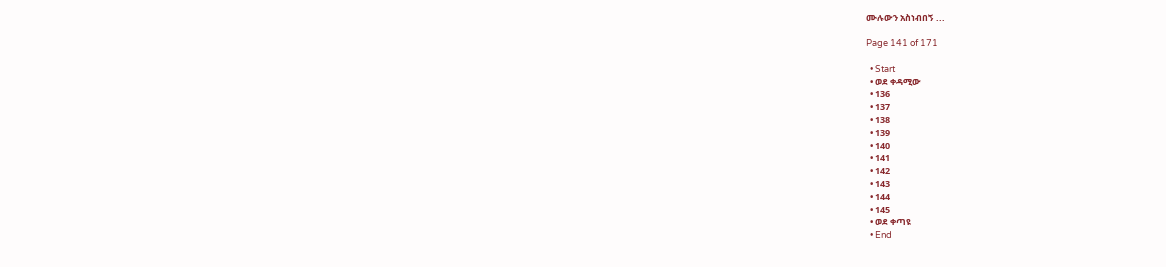ሙሉውን አስነብበኝ ...

Page 141 of 171

  • Start
  • ወደ ቀዳሚው
  • 136
  • 137
  • 138
  • 139
  • 140
  • 141
  • 142
  • 143
  • 144
  • 145
  • ወደ ቀጣዩ
  • End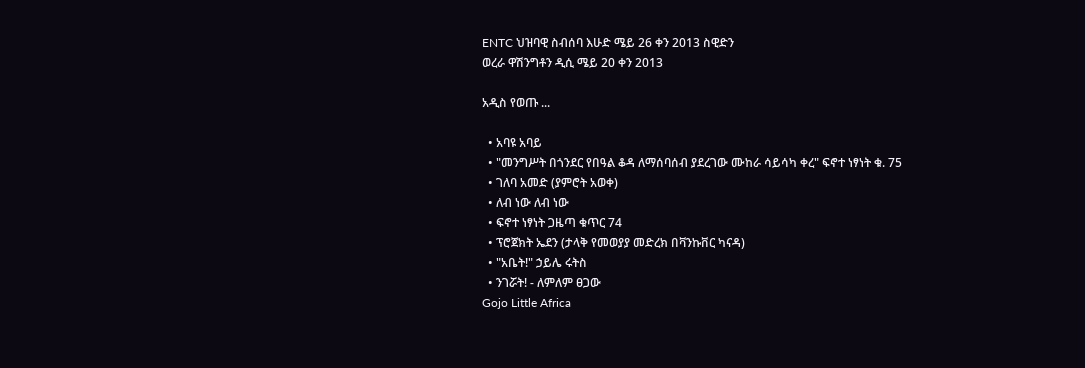ENTC ህዝባዊ ስብሰባ እሁድ ሜይ 26 ቀን 2013 ስዊድን
ወረራ ዋሽንግቶን ዲሲ ሜይ 20 ቀን 2013

አዲስ የወጡ ...

  • አባዩ አባይ
  • "መንግሥት በጎንደር የበዓል ቆዳ ለማሰባሰብ ያደረገው ሙከራ ሳይሳካ ቀረ" ፍኖተ ነፃነት ቁ. 75
  • ገለባ አመድ (ያምሮት አወቀ)
  • ለብ ነው ለብ ነው
  • ፍኖተ ነፃነት ጋዜጣ ቁጥር 74
  • ፕሮጀክት ኤደን (ታላቅ የመወያያ መድረክ በቫንኩቨር ካናዳ)
  • "አቤት!" ኃይሌ ሩትስ
  • ንገሯት! - ለምለም ፀጋው
Gojo Little Africa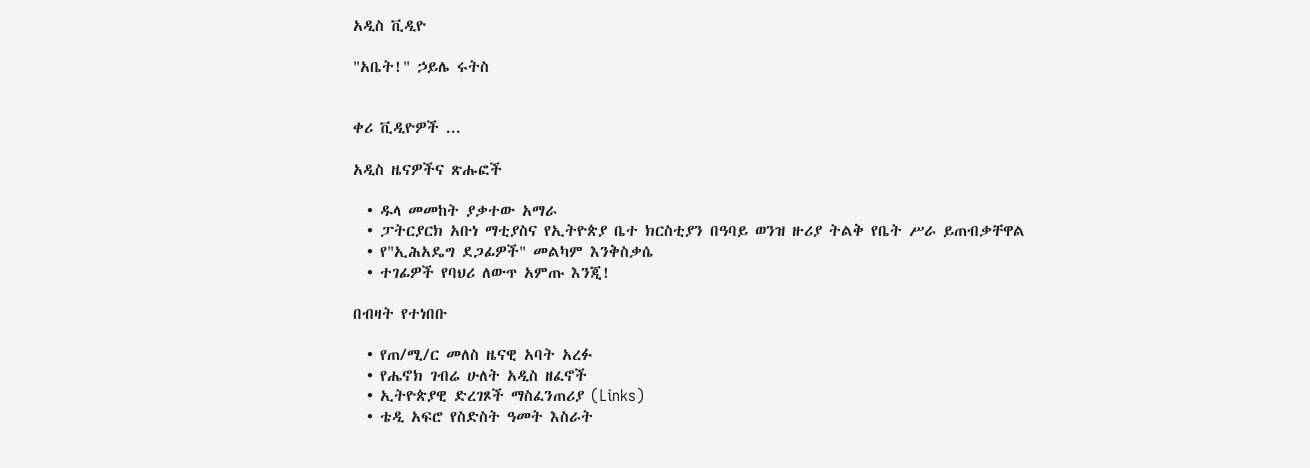አዲስ ቪዲዮ

"አቤት!" ኃይሌ ሩትስ


ቀሪ ቪዲዮዎች ...

አዲስ ዜናዎችና ጽሑፎች

  • ዱላ መመከት ያቃተው አማራ
  • ፓትርያርክ አቡነ ማቲያስና የኢትዮጵያ ቤተ ክርስቲያን በዓባይ ወንዝ ዙሪያ ትልቅ የቤት ሥራ ይጠብቃቸዋል
  • የ"ኢሕአዴግ ደጋፊዎች" መልካም እንቅስቃሴ
  • ተገፊዎች የባህሪ ለውጥ አምጡ እንጂ!

በብዛት የተነበቡ

  • የጠ/ሚ/ር መለስ ዜናዊ አባት አረፉ
  • የሔኖክ ገብሬ ሁለት አዲስ ዘፈኖች
  • ኢትዮጵያዊ ድረገጾች ማስፈንጠሪያ (Links)
  • ቴዲ አፍሮ የስድስት ዓመት እስራት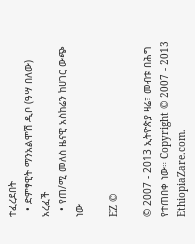ተፈረደበት
  • ድምፃዊት ማንአልሞሽ ዲቦ (ዓሣ በለው) አረፈች
  • የጠ/ሚ መለስ ዜናዊ አስከሬን ከሀገር ውጭ ነው

EZ ©

© 2007 - 2013 ኢትዮጵያ ዛሬ፣ መብቱ በሕግ የተጠበቀ ነው። Copyright © 2007 - 2013 EthiopiaZare.com.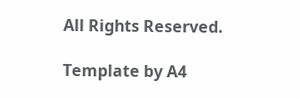All Rights Reserved.

Template by A4